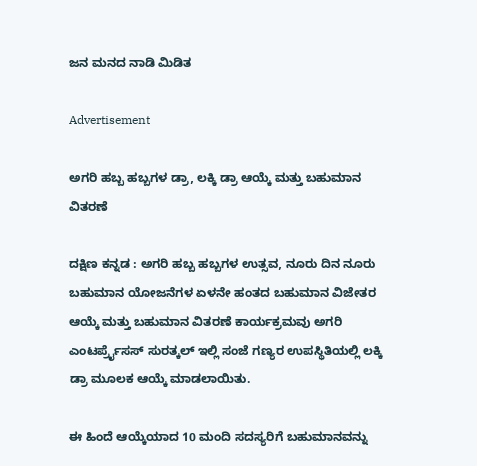ಜನ ಮನದ ನಾಡಿ ಮಿಡಿತ

Advertisement

ಅಗರಿ ಹಬ್ಬ ಹಬ್ಬಗಳ ಡ್ರಾ, ಲಕ್ಕಿ ಡ್ರಾ ಆಯ್ಕೆ ಮತ್ತು ಬಹುಮಾನ ವಿತರಣೆ

ದಕ್ಷಿಣ ಕನ್ನಡ : ಅಗರಿ ಹಬ್ಬ ಹಬ್ಬಗಳ ಉತ್ಸವ, ನೂರು ದಿನ ನೂರು ಬಹುಮಾನ ಯೋಜನೆಗಳ ಏಳನೇ ಹಂತದ ಬಹುಮಾನ ವಿಜೇತರ ಆಯ್ಕೆ ಮತ್ತು ಬಹುಮಾನ ವಿತರಣೆ ಕಾರ್ಯಕ್ರಮವು ಅಗರಿ ಎಂಟರ್ಪ್ರೈಸಸ್ ಸುರತ್ಕಲ್ ಇಲ್ಲಿ ಸಂಜೆ ಗಣ್ಯರ ಉಪಸ್ಥಿತಿಯಲ್ಲಿ ಲಕ್ಕಿ ಡ್ರಾ ಮೂಲಕ ಆಯ್ಕೆ ಮಾಡಲಾಯಿತು.

ಈ ಹಿಂದೆ ಆಯ್ಕೆಯಾದ 10 ಮಂದಿ ಸದಸ್ಯರಿಗೆ ಬಹುಮಾನವನ್ನು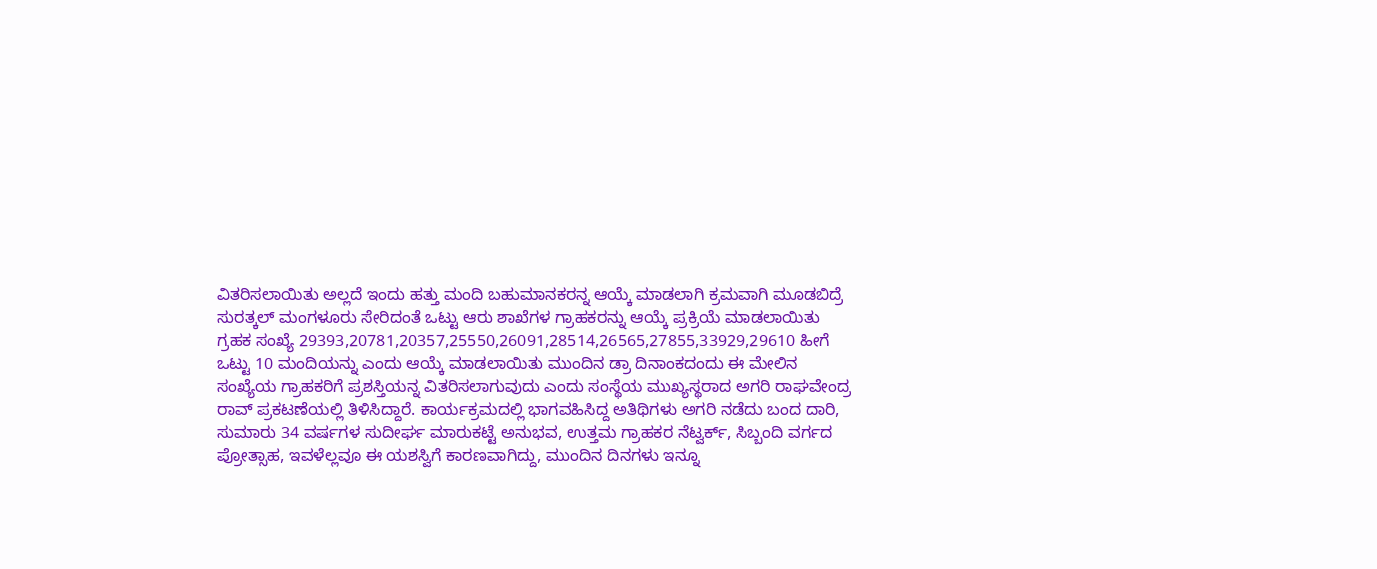ವಿತರಿಸಲಾಯಿತು ಅಲ್ಲದೆ ಇಂದು ಹತ್ತು ಮಂದಿ ಬಹುಮಾನಕರನ್ನ ಆಯ್ಕೆ ಮಾಡಲಾಗಿ ಕ್ರಮವಾಗಿ ಮೂಡಬಿದ್ರೆ ಸುರತ್ಕಲ್ ಮಂಗಳೂರು ಸೇರಿದಂತೆ ಒಟ್ಟು ಆರು ಶಾಖೆಗಳ ಗ್ರಾಹಕರನ್ನು ಆಯ್ಕೆ ಪ್ರಕ್ರಿಯೆ ಮಾಡಲಾಯಿತು ಗ್ರಹಕ ಸಂಖ್ಯೆ 29393,20781,20357,25550,26091,28514,26565,27855,33929,29610 ಹೀಗೆ ಒಟ್ಟು 10 ಮಂದಿಯನ್ನು ಎಂದು ಆಯ್ಕೆ ಮಾಡಲಾಯಿತು ಮುಂದಿನ ಡ್ರಾ ದಿನಾಂಕದಂದು ಈ ಮೇಲಿನ ಸಂಖ್ಯೆಯ ಗ್ರಾಹಕರಿಗೆ ಪ್ರಶಸ್ತಿಯನ್ನ ವಿತರಿಸಲಾಗುವುದು ಎಂದು ಸಂಸ್ಥೆಯ ಮುಖ್ಯಸ್ಥರಾದ ಅಗರಿ ರಾಘವೇಂದ್ರ ರಾವ್ ಪ್ರಕಟಣೆಯಲ್ಲಿ ತಿಳಿಸಿದ್ದಾರೆ. ಕಾರ್ಯಕ್ರಮದಲ್ಲಿ ಭಾಗವಹಿಸಿದ್ದ ಅತಿಥಿಗಳು ಅಗರಿ ನಡೆದು ಬಂದ ದಾರಿ, ಸುಮಾರು 34 ವರ್ಷಗಳ ಸುದೀರ್ಘ ಮಾರುಕಟ್ಟೆ ಅನುಭವ, ಉತ್ತಮ ಗ್ರಾಹಕರ ನೆಟ್ವರ್ಕ್, ಸಿಬ್ಬಂದಿ ವರ್ಗದ ಪ್ರೋತ್ಸಾಹ, ಇವಳೆಲ್ಲವೂ ಈ ಯಶಸ್ವಿಗೆ ಕಾರಣವಾಗಿದ್ದು, ಮುಂದಿನ ದಿನಗಳು ಇನ್ನೂ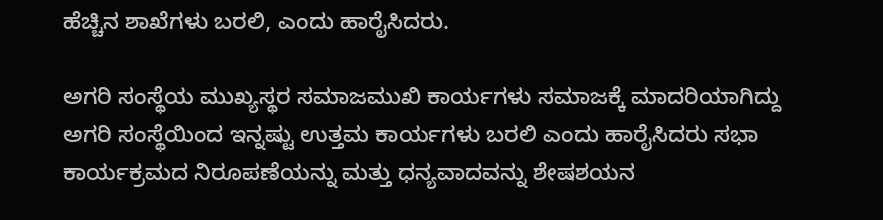ಹೆಚ್ಚಿನ ಶಾಖೆಗಳು ಬರಲಿ, ಎಂದು ಹಾರೈಸಿದರು.

ಅಗರಿ ಸಂಸ್ಥೆಯ ಮುಖ್ಯಸ್ಥರ ಸಮಾಜಮುಖಿ ಕಾರ್ಯಗಳು ಸಮಾಜಕ್ಕೆ ಮಾದರಿಯಾಗಿದ್ದು ಅಗರಿ ಸಂಸ್ಥೆಯಿಂದ ಇನ್ನಷ್ಟು ಉತ್ತಮ ಕಾರ್ಯಗಳು ಬರಲಿ ಎಂದು ಹಾರೈಸಿದರು ಸಭಾ ಕಾರ್ಯಕ್ರಮದ ನಿರೂಪಣೆಯನ್ನು ಮತ್ತು ಧನ್ಯವಾದವನ್ನು ಶೇಷಶಯನ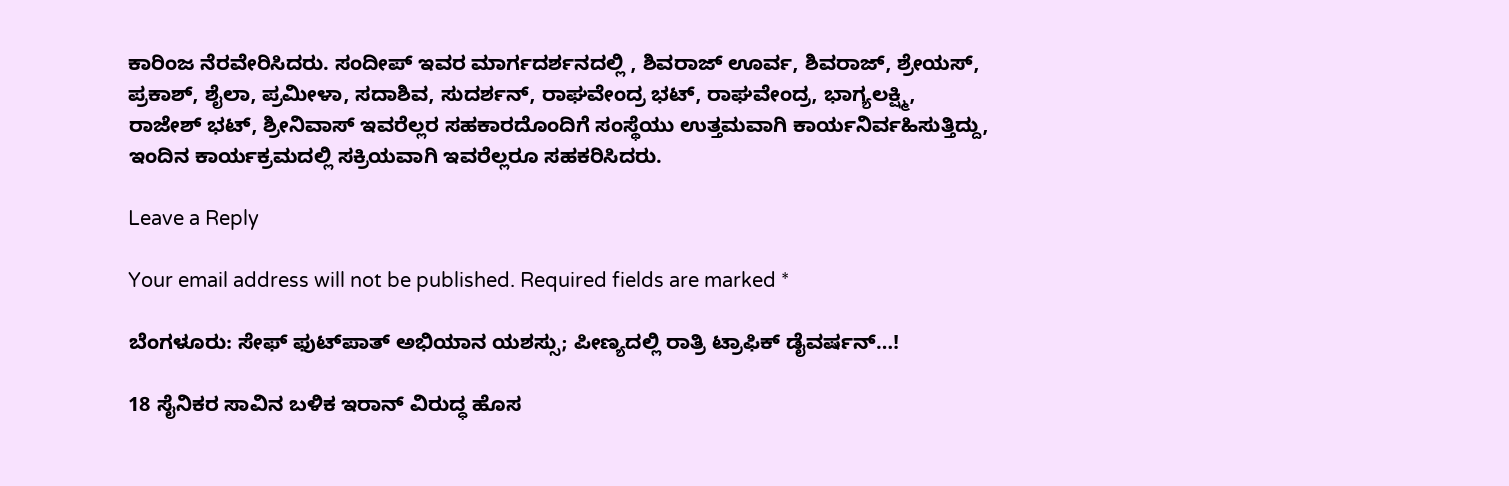ಕಾರಿಂಜ ನೆರವೇರಿಸಿದರು. ಸಂದೀಪ್ ಇವರ ಮಾರ್ಗದರ್ಶನದಲ್ಲಿ , ಶಿವರಾಜ್ ಊರ್ವ, ಶಿವರಾಜ್, ಶ್ರೇಯಸ್, ಪ್ರಕಾಶ್, ಶೈಲಾ, ಪ್ರಮೀಳಾ, ಸದಾಶಿವ, ಸುದರ್ಶನ್, ರಾಘವೇಂದ್ರ ಭಟ್, ರಾಘವೇಂದ್ರ, ಭಾಗ್ಯಲಕ್ಷ್ಮಿ, ರಾಜೇಶ್ ಭಟ್, ಶ್ರೀನಿವಾಸ್ ಇವರೆಲ್ಲರ ಸಹಕಾರದೊಂದಿಗೆ ಸಂಸ್ಥೆಯು ಉತ್ತಮವಾಗಿ ಕಾರ್ಯನಿರ್ವಹಿಸುತ್ತಿದ್ದು, ಇಂದಿನ ಕಾರ್ಯಕ್ರಮದಲ್ಲಿ ಸಕ್ರಿಯವಾಗಿ ಇವರೆಲ್ಲರೂ ಸಹಕರಿಸಿದರು.

Leave a Reply

Your email address will not be published. Required fields are marked *

ಬೆಂಗಳೂರು: ಸೇಫ್ ಫುಟ್‌ಪಾತ್ ಅಭಿಯಾನ ಯಶಸ್ಸು; ಪೀಣ್ಯದಲ್ಲಿ ರಾತ್ರಿ ಟ್ರಾಫಿಕ್ ಡೈವರ್ಷನ್…!

18 ಸೈನಿಕರ ಸಾವಿನ ಬಳಿಕ ಇರಾನ್ ವಿರುದ್ಧ ಹೊಸ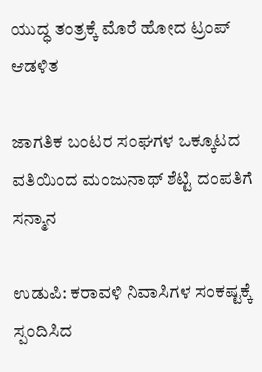ಯುದ್ಧ ತಂತ್ರಕ್ಕೆ ಮೊರೆ ಹೋದ ಟ್ರಂಪ್ ಆಡಳಿತ

ಜಾಗತಿಕ ಬಂಟರ ಸಂಘಗಳ ಒಕ್ಕೂಟದ ವತಿಯಿಂದ ಮಂಜುನಾಥ್ ಶೆಟ್ಟಿ ದಂಪತಿಗೆ ಸನ್ಮಾನ

ಉಡುಪಿ: ಕರಾವಳಿ ನಿವಾಸಿಗಳ ಸಂಕಷ್ಟಕ್ಕೆ ಸ್ಪಂದಿಸಿದ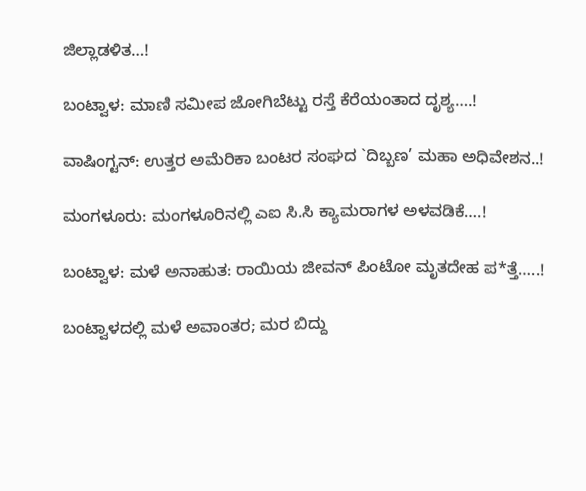ಜಿಲ್ಲಾಡಳಿತ…!

ಬಂಟ್ವಾಳ: ಮಾಣಿ ಸಮೀಪ ಜೋಗಿಬೆಟ್ಟು ರಸ್ತೆ ಕೆರೆಯಂತಾದ ದೃಶ್ಯ….!

ವಾಷಿಂಗ್ಟನ್: ಉತ್ತರ ಅಮೆರಿಕಾ ಬಂಟರ ಸಂಘದ `ದಿಬ್ಬಣ’ ಮಹಾ ಅಧಿವೇಶನ..!

ಮಂಗಳೂರು: ಮಂಗಳೂರಿನಲ್ಲಿ ಎಐ ಸಿ.ಸಿ ಕ್ಯಾಮರಾಗಳ ಅಳವಡಿಕೆ….!

ಬಂಟ್ವಾಳ: ಮಳೆ ಅನಾಹುತ: ರಾಯಿಯ ಜೀವನ್ ಪಿಂಟೋ ಮೃತದೇಹ ಪ*ತ್ತೆ…..!

ಬಂಟ್ವಾಳದಲ್ಲಿ ಮಳೆ ಅವಾಂತರ; ಮರ ಬಿದ್ದು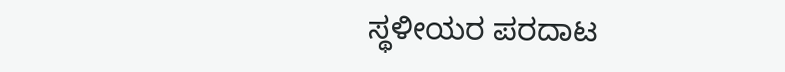ಸ್ಥಳೀಯರ ಪರದಾಟ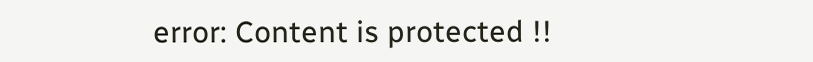error: Content is protected !!